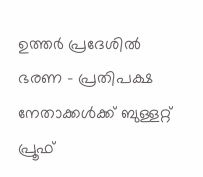ഉത്തർ പ്രദേശിൽ ഭരണ - പ്രതിപക്ഷ നേതാക്കൾക്ക് ബുള്ളറ്റ് പ്രൂഫ്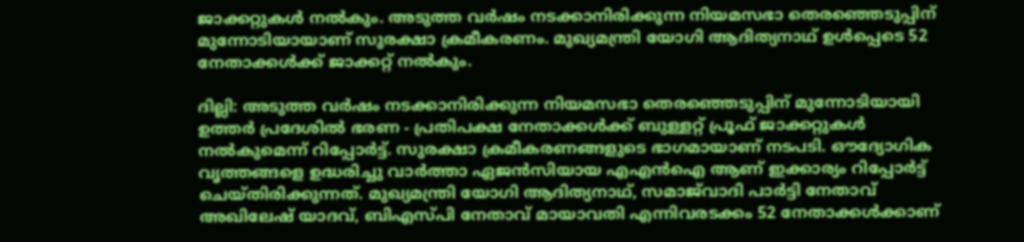ജാക്കറ്റുകൾ നൽകും. അടുത്ത വർഷം നടക്കാനിരിക്കുന്ന നിയമസഭാ തെരഞ്ഞെടുപ്പിന് മുന്നോടിയായാണ് സുരക്ഷാ ക്രമീകരണം. മുഖ്യമന്ത്രി യോഗി ആദിത്യനാഥ് ഉൾപ്പെടെ 52 നേതാക്കൾക്ക് ജാക്കറ്റ് നൽകും.

ദില്ലി: അടുത്ത വർഷം നടക്കാനിരിക്കുന്ന നിയമസഭാ തെരഞ്ഞെടുപ്പിന് മുന്നോടിയായി ഉത്തർ പ്രദേശിൽ ഭരണ - പ്രതിപക്ഷ നേതാക്കൾക്ക് ബുള്ളറ്റ് പ്രൂഫ് ജാക്കറ്റുകൾ നൽകുമെന്ന് റിപ്പോർട്ട്. സുരക്ഷാ ക്രമീകരണങ്ങളുടെ ഭാഗമായാണ് നടപടി. ഔദ്യോഗിക വൃത്തങ്ങളെ ഉദ്ധരിച്ചു വാർത്താ ഏജൻസിയായ എഎൻഐ ആണ് ഇക്കാര്യം റിപ്പോർട്ട് ചെയ്തിരിക്കുന്നത്. മുഖ്യമന്ത്രി യോഗി ആദിത്യനാഥ്, സമാജ്‍വാദി പാർട്ടി നേതാവ് അഖിലേഷ് യാദവ്, ബിഎസ്പി നേതാവ് മായാവതി എന്നിവ‍രടക്കം 52 നേതാക്കൾക്കാണ്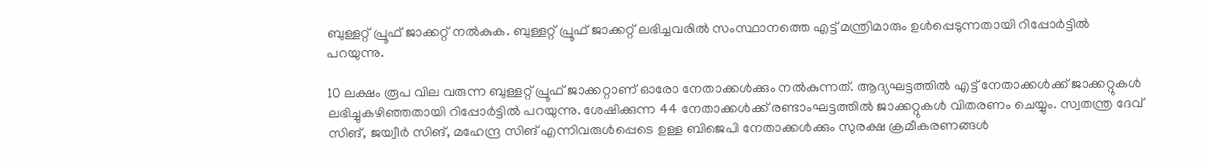ബുള്ളറ്റ് പ്രൂഫ് ജാക്കറ്റ് നൽകുക. ബുള്ളറ്റ് പ്രൂഫ് ജാക്കറ്റ് ലഭിച്ചവരിൽ സംസ്ഥാനത്തെ എട്ട് മന്ത്രിമാരും ഉൾപ്പെടുന്നതായി റിപ്പോ‍ർട്ടിൽ പറയുന്നു.

10 ലക്ഷം രൂപ വില വരുന്ന ബുള്ളറ്റ് പ്രൂഫ് ജാക്കറ്റാണ് ഓരോ നേതാക്കൾക്കും നൽകുന്നത്. ആദ്യഘട്ടത്തിൽ എട്ട് നേതാക്കൾക്ക് ജാക്കറ്റുകൾ ലഭിച്ചുകഴിഞ്ഞതായി റിപ്പോ‍ർട്ടിൽ പറയുന്നു. ശേഷിക്കുന്ന 44 നേതാക്കൾക്ക് രണ്ടാംഘട്ടത്തിൽ ജാക്കറ്റുകൾ വിതരണം ചെയ്യും. സ്വതന്ത്ര ദേവ് സിങ്, ജയ്വീ‍ർ സിങ്, മഹേന്ദ്ര സിങ് എന്നിവരുൾപ്പെടെ ഉള്ള ബിജെപി നേതാക്കൾക്കും സുരക്ഷ ക്രമീകരണങ്ങൾ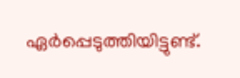ഏർപ്പെടുത്തിയിട്ടുണ്ട്.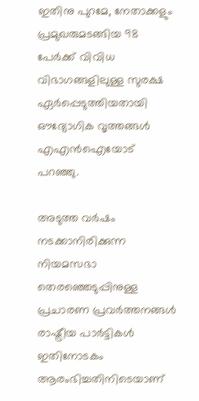ഇതിനു പുറമേ, നേതാക്കളും പ്രമുഖരുമടങ്ങിയ 98 പേ‍ർക്ക് വിവിധ വിഭാഗങ്ങളിലുള്ള സുരക്ഷ ഏർപ്പെടുത്തിയതായി ഔദ്യോഗിക വൃത്തങ്ങൾ എഎൻഐയോട് പറഞ്ഞു.

അടുത്ത വർഷം നടക്കാനിരിക്കുന്ന നിയമസഭാ തെരഞ്ഞെടുപ്പിനുള്ള പ്രചാരണ പ്രവർത്തനങ്ങൾ രാഷ്ട്രീയ പാർട്ടികൾ ഇതിനോടകം ആരംഭിച്ചതിനിടെയാണ്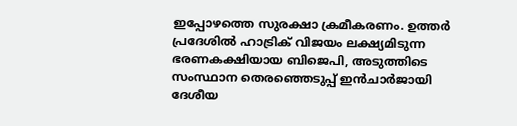ഇപ്പോഴത്തെ സുരക്ഷാ ക്രമീകരണം. ഉത്തർ പ്രദേശിൽ ഹാട്രിക് വിജയം ലക്ഷ്യമിടുന്ന ഭരണകക്ഷിയായ ബിജെപി, അടുത്തിടെ സംസ്ഥാന തെരഞ്ഞെടുപ്പ് ഇൻചാർജായി ദേശീയ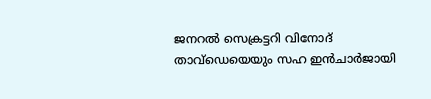ജനറൽ സെക്രട്ടറി വിനോദ് താവ്ഡെയെയും സഹ ഇൻചാ‍ർജായി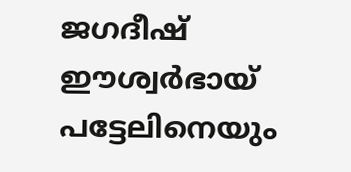ജഗദീഷ് ഈശ്വർഭായ് പട്ടേലിനെയും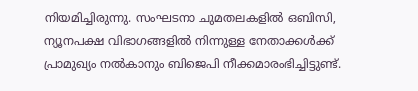നിയമിച്ചിരുന്നു. സംഘടനാ ചുമതലകളിൽ ഒബിസി, ന്യൂനപക്ഷ വിഭാഗങ്ങളിൽ നിന്നുള്ള നേതാക്കൾക്ക് പ്രാമുഖ്യം നൽകാനും ബിജെപി നീക്കമാരംഭിച്ചിട്ടുണ്ട്.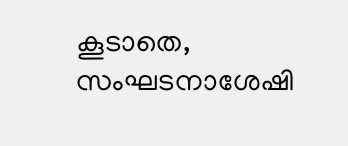കൂടാതെ, സംഘടനാശേഷി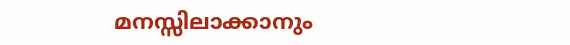മനസ്സിലാക്കാനും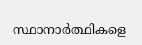സ്ഥാനാർത്ഥികളെ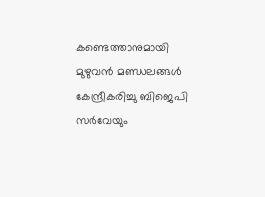കണ്ടെത്താനുമായി മുഴുവൻ മണ്ഡലങ്ങൾ കേന്ദ്രീകരിച്ചു ബിജെപി സർവേയും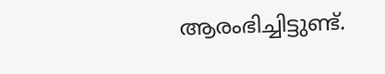ആരംഭിച്ചിട്ടുണ്ട്.